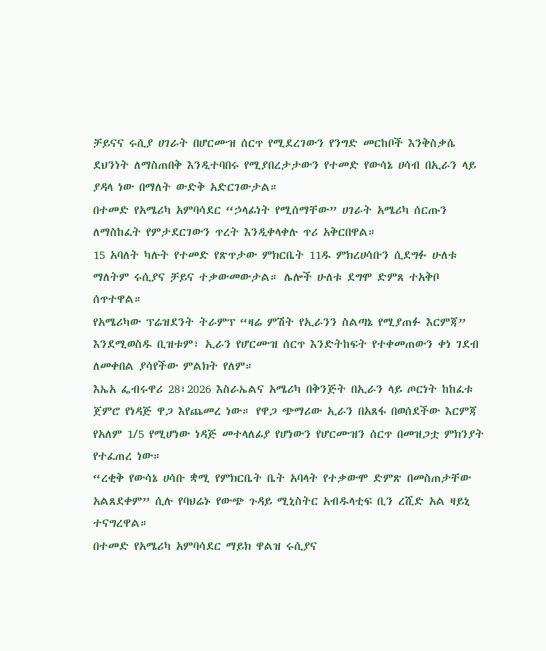ቻይናና ሩሲያ ሀገራት በሆርሙዝ ሰርጥ የሚደረገውን የንግድ መርከቦች እንቅስቃሴ ደህንነት ለማስጠበቅ እንዲተባበሩ የሚያበረታታውን የተመድ የውሳኔ ሀሳብ በኢራን ላይ ያዳላ ነው በማለት ውድቅ አድርገውታል።
በተመድ የአሜሪካ አምባሳደር “ኃላፊነት የሚሰማቸው” ሀገራት አሜሪካ ሰርጡን ለማስከፈት የምታደርገውን ጥረት እንዲቀላቀሉ ጥሪ አቅርበዋል።
15 አባለት ካሉት የተመድ የጽጥታው ምክርቤት 11ዱ ምክረሀሳቡን ሲደግፉ ሁለቱ ማለትም ሩሲያና ቻይና ተቃውመውታል። ሌሎች ሁለቱ ደግሞ ድምጸ ተአቅቦ ሰጥተዋል።
የአሜሪካው ፕሬዝደንት ትራምፕ “ዛሬ ምሽት የኢራንን ስልጣኔ የሚያጠፉ እርምጃ” እንደሚወስዱ ቢዝቱም፣ ኢራን የሆርሙዝ ሰርጥ እንድትከፍት የተቀመጠውን ቀነ ገደብ ለመቀበል ያሳየችው ምልክት የለም።
እኤአ ፌብሩዋሪ 28፣2026 እስራኤልና አሜሪካ በቅንጅት በኢራን ላይ ጦርነት ከከፈቱ ጀምሮ የነዳጅ ዋጋ እየጨመረ ነው። የዋጋ ጭማሪው ኢራን በአጸፋ በወሰደችው እርምጃ የአለም 1/5 የሚሆነው ነዳጅ መተላለፊያ የሆነውን የሆርሙዝን ሰርጥ በመዝጋቷ ምክንያት የተፈጠረ ነው።
“ረቂቅ የውሳኔ ሀሳቡ ቋሚ የምክርቤት ቤት አባላት የተቃውሞ ድምጽ በመስጠታቸው አልጸደቀም” ሲሉ የባህሬኑ የውጭ ጉዳይ ሚኒስትር አብዱላቲፍ ቢን ረሺድ አል ዛይኒ ተናግረዋል።
በተመድ የአሜሪካ አምባሳደር ማይክ ዋልዝ ሩሲያና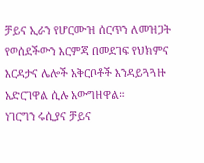ቻይና ኢራን የሆርሙዝ ሰርጥን ለመዝጋት የወሰደችውን እርምጃ በመደገፍ የህክምና እርዳታና ሌሎች አቅርቦቶች እንዳይጓጓዙ አድርገዋል ሲሉ አውግዘዋል።
ነገርግን ሩሲያና ቻይና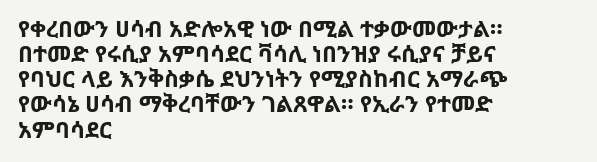የቀረበውን ሀሳብ አድሎአዊ ነው በሚል ተቃውመውታል። በተመድ የሩሲያ አምባሳደር ቫሳሊ ነበንዝያ ሩሲያና ቻይና የባህር ላይ እንቅስቃሴ ደህንነትን የሚያስከብር አማራጭ የውሳኔ ሀሳብ ማቅረባቸውን ገልጸዋል። የኢራን የተመድ አምባሳደር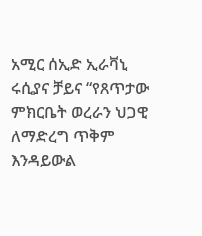አሚር ሰኢድ ኢራቫኒ ሩሲያና ቻይና “የጸጥታው ምክርቤት ወረራን ህጋዊ ለማድረግ ጥቅም እንዳይውል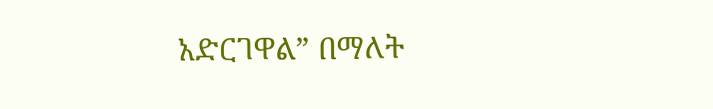አድርገዋል” በማለት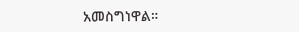አመስግነዋል።